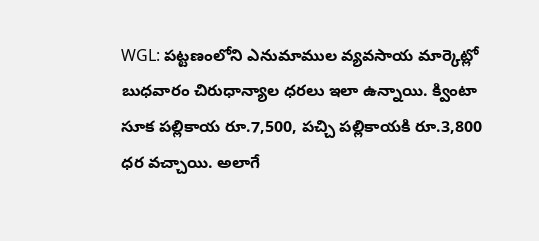WGL: పట్టణంలోని ఎనుమాముల వ్యవసాయ మార్కెట్లో బుధవారం చిరుధాన్యాల ధరలు ఇలా ఉన్నాయి. క్వింటా సూక పల్లికాయ రూ.7,500, పచ్చి పల్లికాయకి రూ.3,800 ధర వచ్చాయి. అలాగే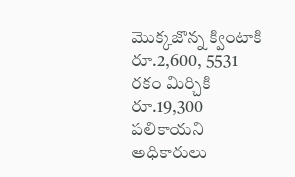మొక్కజొన్న క్వింటాకి రూ.2,600, 5531 రకం మిర్చికి రూ.19,300 పలికాయని అధికారులు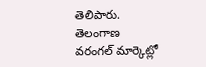తెలిపారు.
తెలంగాణ
వరంగల్ మార్కెట్లో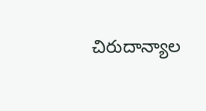చిరుదాన్యాల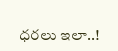ధరలు ఇలా..!